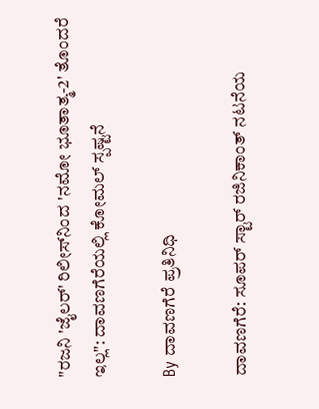"ರಜನಿ 'ಜೈಲರ್' ರಿಲೀಸ್‌ನಿಂದ 'ನಮೋ ಭೂತಾತ್ಮ-2' ತೊಂದರೆ ಇಲ್ಲ": ದಾವಣಗೆರೆಯಲ್ಲಿ ಕೋಮಲ್ ಸ್ಪಷ್ಟನೆ

By ದಾವಣಗೆರೆ ಪ್ರತಿನಿಧಿ

ದಾವಣಗೆರೆ: ಸೂಪರ್ ಸ್ಟಾರ್ ರಜಿನಿಕಾಂತ್ ನಟನೆಯ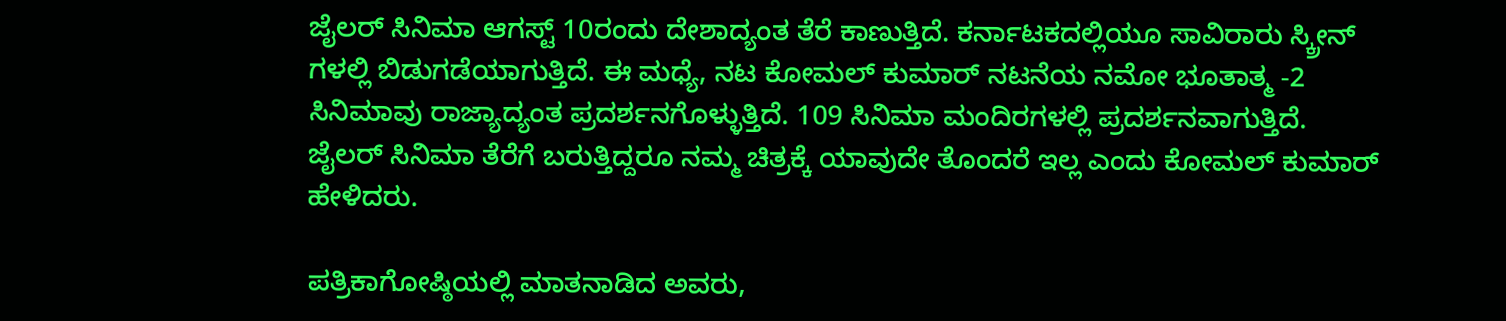ಜೈಲರ್ ಸಿನಿಮಾ ಆಗಸ್ಟ್ 10ರಂದು ದೇಶಾದ್ಯಂತ ತೆರೆ ಕಾಣುತ್ತಿದೆ. ಕರ್ನಾಟಕದಲ್ಲಿಯೂ ಸಾವಿರಾರು ಸ್ಕ್ರೀನ್ ಗಳಲ್ಲಿ ಬಿಡುಗಡೆಯಾಗುತ್ತಿದೆ. ಈ ಮಧ್ಯೆ, ನಟ ಕೋಮಲ್ ಕುಮಾರ್ ನಟನೆಯ ನಮೋ ಭೂತಾತ್ಮ -2 ಸಿನಿಮಾವು ರಾಜ್ಯಾದ್ಯಂತ ಪ್ರದರ್ಶನಗೊಳ್ಳುತ್ತಿದೆ. 109 ಸಿನಿಮಾ ಮಂದಿರಗಳಲ್ಲಿ ಪ್ರದರ್ಶನವಾಗುತ್ತಿದೆ. ಜೈಲರ್ ಸಿನಿಮಾ ತೆರೆಗೆ ಬರುತ್ತಿದ್ದರೂ ನಮ್ಮ ಚಿತ್ರಕ್ಕೆ ಯಾವುದೇ ತೊಂದರೆ ಇಲ್ಲ ಎಂದು ಕೋಮಲ್ ಕುಮಾರ್ ಹೇಳಿದರು.

ಪತ್ರಿಕಾಗೋಷ್ಠಿಯಲ್ಲಿ ಮಾತನಾಡಿದ ಅವರು,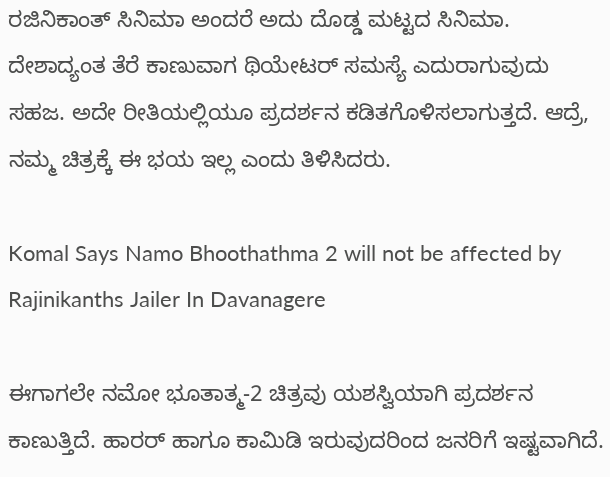ರಜಿನಿಕಾಂತ್ ಸಿನಿಮಾ ಅಂದರೆ ಅದು ದೊಡ್ಡ ಮಟ್ಟದ ಸಿನಿಮಾ. ದೇಶಾದ್ಯಂತ ತೆರೆ ಕಾಣುವಾಗ ಥಿಯೇಟರ್ ಸಮಸ್ಯೆ ಎದುರಾಗುವುದು ಸಹಜ. ಅದೇ ರೀತಿಯಲ್ಲಿಯೂ ಪ್ರದರ್ಶನ ಕಡಿತಗೊಳಿಸಲಾಗುತ್ತದೆ. ಆದ್ರೆ, ನಮ್ಮ ಚಿತ್ರಕ್ಕೆ ಈ ಭಯ ಇಲ್ಲ ಎಂದು ತಿಳಿಸಿದರು.

Komal Says Namo Bhoothathma 2 will not be affected by Rajinikanths Jailer In Davanagere

ಈಗಾಗಲೇ ನಮೋ ಭೂತಾತ್ಮ-2 ಚಿತ್ರವು ಯಶಸ್ವಿಯಾಗಿ ಪ್ರದರ್ಶನ ಕಾಣುತ್ತಿದೆ. ಹಾರರ್ ಹಾಗೂ ಕಾಮಿಡಿ ಇರುವುದರಿಂದ ಜನರಿಗೆ ಇಷ್ಟವಾಗಿದೆ.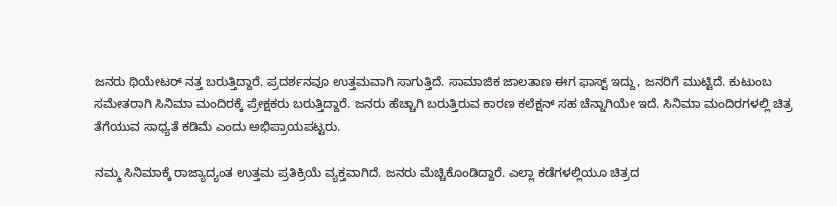ಜನರು ಥಿಯೇಟರ್ ನತ್ತ ಬರುತ್ತಿದ್ದಾರೆ. ಪ್ರದರ್ಶನವೂ ಉತ್ತಮವಾಗಿ ಸಾಗುತ್ತಿದೆ. ಸಾಮಾಜಿಕ ಜಾಲತಾಣ ಈಗ ಫಾಸ್ಟ್ ಇದ್ದು, ಜನರಿಗೆ ಮುಟ್ಟಿದೆ. ಕುಟುಂಬ ಸಮೇತರಾಗಿ ಸಿನಿಮಾ ಮಂದಿರಕ್ಕೆ ಪ್ರೇಕ್ಷಕರು ಬರುತ್ತಿದ್ದಾರೆ. ಜನರು ಹೆಚ್ಚಾಗಿ ಬರುತ್ತಿರುವ ಕಾರಣ ಕಲೆಕ್ಷನ್ ಸಹ ಚೆನ್ನಾಗಿಯೇ ಇದೆ. ಸಿನಿಮಾ ಮಂದಿರಗಳಲ್ಲಿ ಚಿತ್ರ ತೆಗೆಯುವ ಸಾಧ್ಯತೆ ಕಡಿಮೆ ಎಂದು ಅಭಿಪ್ರಾಯಪಟ್ಟರು.

ನಮ್ಮ ಸಿನಿಮಾಕ್ಕೆ ರಾಜ್ಯಾದ್ಯಂತ ಉತ್ತಮ ಪ್ರತಿಕ್ರಿಯೆ ವ್ಯಕ್ತವಾಗಿದೆ. ಜನರು ಮೆಚ್ಚಿಕೊಂಡಿದ್ದಾರೆ. ಎಲ್ಲಾ ಕಡೆಗಳಲ್ಲಿಯೂ ಚಿತ್ರದ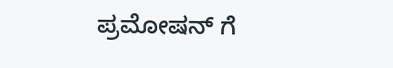ಪ್ರಮೋಷನ್ ಗೆ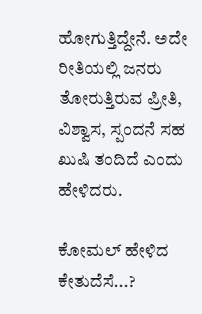ಹೋಗುತ್ತಿದ್ದೇನೆ. ಅದೇ ರೀತಿಯಲ್ಲಿ ಜನರು ತೋರುತ್ತಿರುವ ಪ್ರೀತಿ, ವಿಶ್ವಾಸ, ಸ್ಪಂದನೆ ಸಹ ಖುಷಿ ತಂದಿದೆ ಎಂದು ಹೇಳಿದರು.

ಕೋಮಲ್ ಹೇಳಿದ ಕೇತುದೆಸೆ...?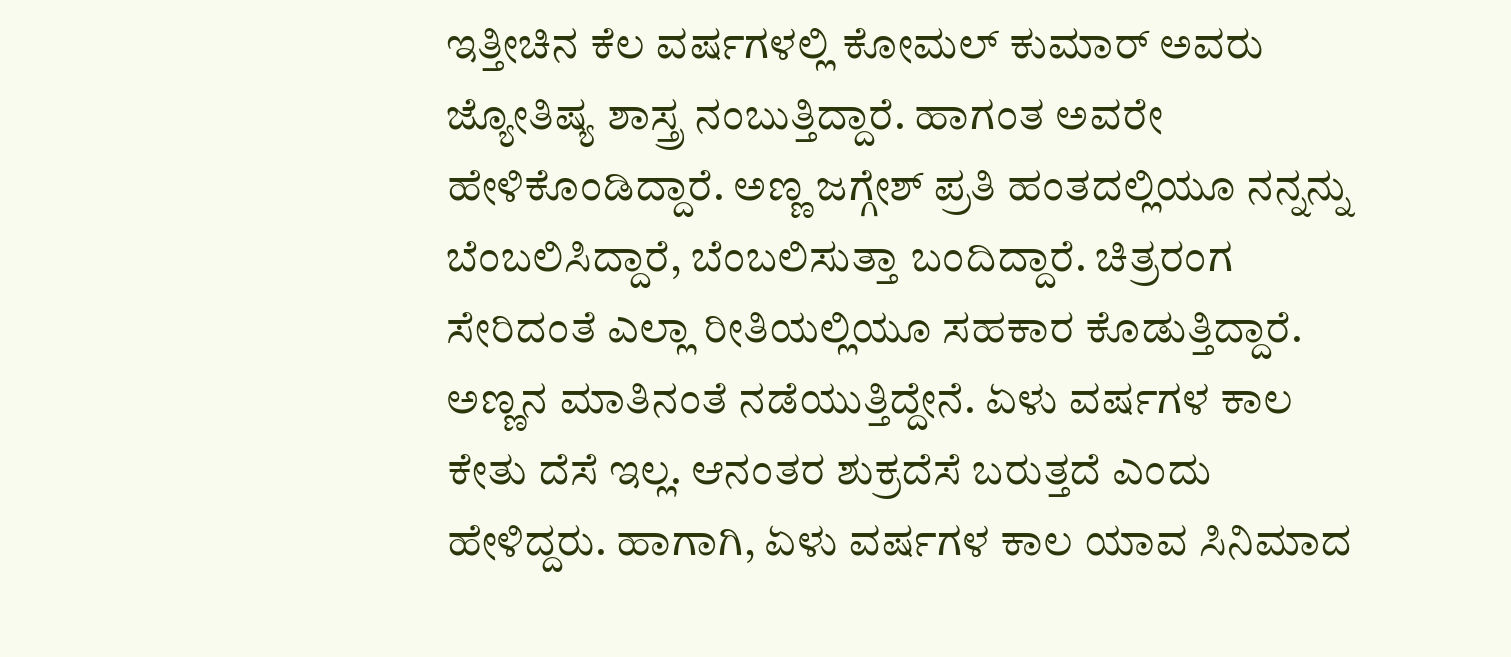ಇತ್ತೀಚಿನ ಕೆಲ ವರ್ಷಗಳಲ್ಲಿ ಕೋಮಲ್ ಕುಮಾರ್ ಅವರು ಜ್ಯೋತಿಷ್ಯ ಶಾಸ್ತ್ರ ನಂಬುತ್ತಿದ್ದಾರೆ. ಹಾಗಂತ ಅವರೇ ಹೇಳಿಕೊಂಡಿದ್ದಾರೆ. ಅಣ್ಣ ಜಗ್ಗೇಶ್ ಪ್ರತಿ ಹಂತದಲ್ಲಿಯೂ ನನ್ನನ್ನು ಬೆಂಬಲಿಸಿದ್ದಾರೆ, ಬೆಂಬಲಿಸುತ್ತಾ ಬಂದಿದ್ದಾರೆ. ಚಿತ್ರರಂಗ ಸೇರಿದಂತೆ ಎಲ್ಲಾ ರೀತಿಯಲ್ಲಿಯೂ ಸಹಕಾರ ಕೊಡುತ್ತಿದ್ದಾರೆ. ಅಣ್ಣನ ಮಾತಿನಂತೆ ನಡೆಯುತ್ತಿದ್ದೇನೆ. ಏಳು ವರ್ಷಗಳ ಕಾಲ ಕೇತು ದೆಸೆ ಇಲ್ಲ. ಆನಂತರ ಶುಕ್ರದೆಸೆ ಬರುತ್ತದೆ ಎಂದು ಹೇಳಿದ್ದರು. ಹಾಗಾಗಿ, ಏಳು ವರ್ಷಗಳ ಕಾಲ ಯಾವ ಸಿನಿಮಾದ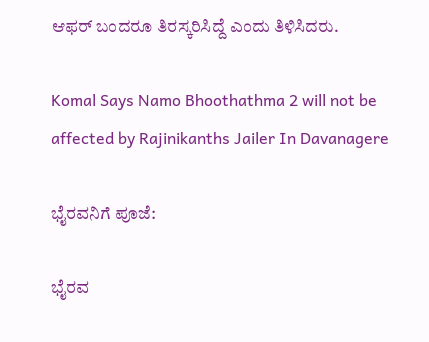ಆಫರ್ ಬಂದರೂ ತಿರಸ್ಕರಿಸಿದ್ದೆ ಎಂದು ತಿಳಿಸಿದರು.

Komal Says Namo Bhoothathma 2 will not be affected by Rajinikanths Jailer In Davanagere

ಭೈರವನಿಗೆ ಪೂಜೆ:

ಭೈರವ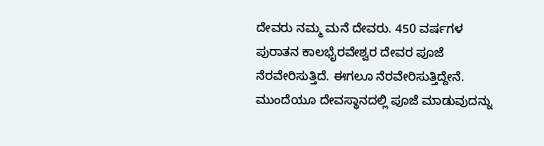ದೇವರು ನಮ್ಮ ಮನೆ ದೇವರು. 450 ವರ್ಷಗಳ ಪುರಾತನ ಕಾಲಭೈರವೇಶ್ವರ ದೇವರ ಪೂಜೆ ನೆರವೇರಿಸುತ್ತಿದೆ. ಈಗಲೂ ನೆರವೇರಿಸುತ್ತಿದ್ದೇನೆ. ಮುಂದೆಯೂ ದೇವಸ್ಥಾನದಲ್ಲಿ ಪೂಜೆ ಮಾಡುವುದನ್ನು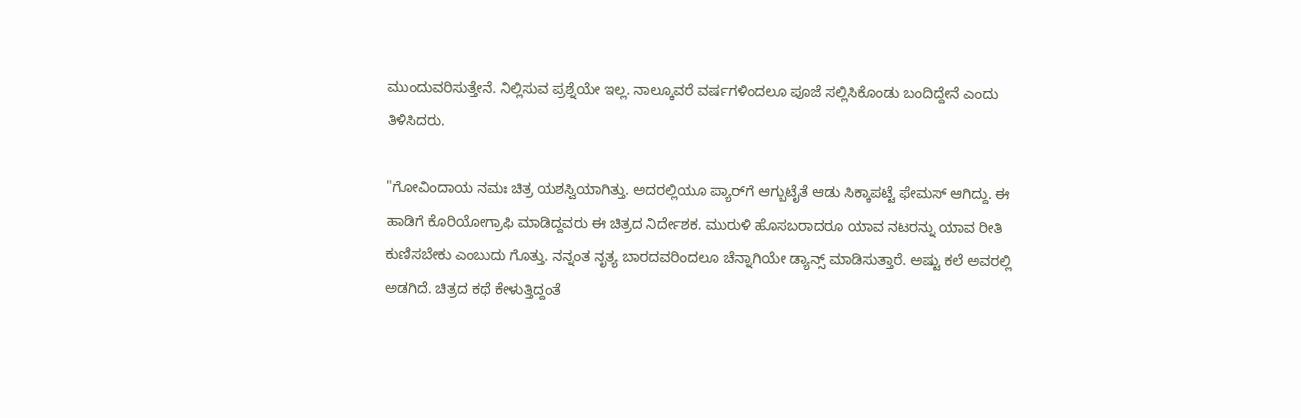ಮುಂದುವರಿಸುತ್ತೇನೆ. ನಿಲ್ಲಿಸುವ ಪ್ರಶ್ನೆಯೇ ಇಲ್ಲ. ನಾಲ್ಕೂವರೆ ವರ್ಷಗಳಿಂದಲೂ ಪೂಜೆ ಸಲ್ಲಿಸಿಕೊಂಡು ಬಂದಿದ್ದೇನೆ ಎಂದು ತಿಳಿಸಿದರು.

"ಗೋವಿಂದಾಯ ನಮಃ ಚಿತ್ರ ಯಶಸ್ವಿಯಾಗಿತ್ತು. ಅದರಲ್ಲಿಯೂ ಪ್ಯಾರ್‌ಗೆ ಆಗ್ಬುಟೈತೆ ಆಡು ಸಿಕ್ಕಾಪಟ್ಟೆ ಫೇಮಸ್ ಆಗಿದ್ದು. ಈ ಹಾಡಿಗೆ ಕೊರಿಯೋಗ್ರಾಫಿ ಮಾಡಿದ್ದವರು ಈ ಚಿತ್ರದ ನಿರ್ದೇಶಕ. ಮುರುಳಿ ಹೊಸಬರಾದರೂ ಯಾವ ನಟರನ್ನು ಯಾವ ರೀತಿ ಕುಣಿಸಬೇಕು ಎಂಬುದು ಗೊತ್ತು. ನನ್ನಂತ ನೃತ್ಯ ಬಾರದವರಿಂದಲೂ ಚೆನ್ನಾಗಿಯೇ ಡ್ಯಾನ್ಸ್ ಮಾಡಿಸುತ್ತಾರೆ. ಅಷ್ಟು ಕಲೆ ಅವರಲ್ಲಿ ಅಡಗಿದೆ. ಚಿತ್ರದ ಕಥೆ ಕೇಳುತ್ತಿದ್ದಂತೆ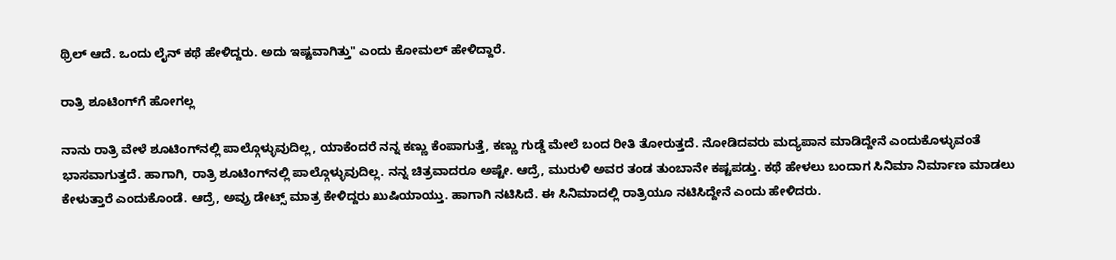ಥ್ರಿಲ್ ಆದೆ. ಒಂದು ಲೈನ್ ಕಥೆ ಹೇಳಿದ್ದರು. ಅದು ಇಷ್ಟವಾಗಿತ್ತು" ಎಂದು ಕೋಮಲ್ ಹೇಳಿದ್ದಾರೆ.

ರಾತ್ರಿ ಶೂಟಿಂಗ್‌ಗೆ ಹೋಗಲ್ಲ

ನಾನು ರಾತ್ರಿ ವೇಳೆ ಶೂಟಿಂಗ್‌ನಲ್ಲಿ ಪಾಲ್ಗೊಳ್ಳುವುದಿಲ್ಲ, ಯಾಕೆಂದರೆ ನನ್ನ ಕಣ್ಣು ಕೆಂಪಾಗುತ್ತೆ, ಕಣ್ಣು ಗುಡ್ಡೆ ಮೇಲೆ ಬಂದ ರೀತಿ ತೋರುತ್ತದೆ. ನೋಡಿದವರು ಮದ್ಯಪಾನ ಮಾಡಿದ್ದೇನೆ ಎಂದುಕೊಳ್ಳುವಂತೆ ಭಾಸವಾಗುತ್ತದೆ. ಹಾಗಾಗಿ, ರಾತ್ರಿ ಶೂಟಿಂಗ್‌ನಲ್ಲಿ ಪಾಲ್ಗೊಳ್ಳುವುದಿಲ್ಲ. ನನ್ನ ಚಿತ್ರವಾದರೂ ಅಷ್ಟೇ. ಆದ್ರೆ, ಮುರುಳಿ ಅವರ ತಂಡ ತುಂಬಾನೇ ಕಷ್ಟಪಡ್ತು. ಕಥೆ ಹೇಳಲು ಬಂದಾಗ ಸಿನಿಮಾ ನಿರ್ಮಾಣ ಮಾಡಲು ಕೇಳುತ್ತಾರೆ ಎಂದುಕೊಂಡೆ. ಆದ್ರೆ, ಅವ್ರು ಡೇಟ್ಸ್ ಮಾತ್ರ ಕೇಳಿದ್ದರು ಖುಷಿಯಾಯ್ತು. ಹಾಗಾಗಿ ನಟಿಸಿದೆ. ಈ ಸಿನಿಮಾದಲ್ಲಿ ರಾತ್ರಿಯೂ ನಟಿಸಿದ್ದೇನೆ ಎಂದು ಹೇಳಿದರು.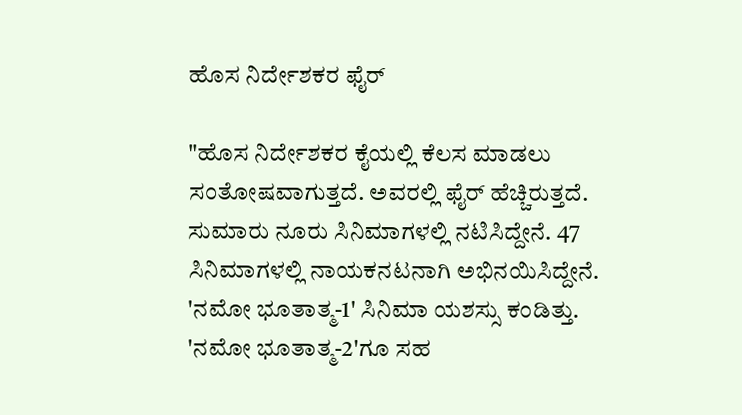ಹೊಸ ನಿರ್ದೇಶಕರ ಫೈರ್

"ಹೊಸ ನಿರ್ದೇಶಕರ ಕೈಯಲ್ಲಿ ಕೆಲಸ ಮಾಡಲು ಸಂತೋಷವಾಗುತ್ತದೆ. ಅವರಲ್ಲಿ ಫೈರ್ ಹೆಚ್ಚಿರುತ್ತದೆ. ಸುಮಾರು ನೂರು ಸಿನಿಮಾಗಳಲ್ಲಿ ನಟಿಸಿದ್ದೇನೆ. 47 ಸಿನಿಮಾಗಳಲ್ಲಿ ನಾಯಕನಟನಾಗಿ ಅಭಿನಯಿಸಿದ್ದೇನೆ. 'ನಮೋ ಭೂತಾತ್ಮ-1' ಸಿನಿಮಾ ಯಶಸ್ಸು ಕಂಡಿತ್ತು. 'ನಮೋ ಭೂತಾತ್ಮ-2'ಗೂ ಸಹ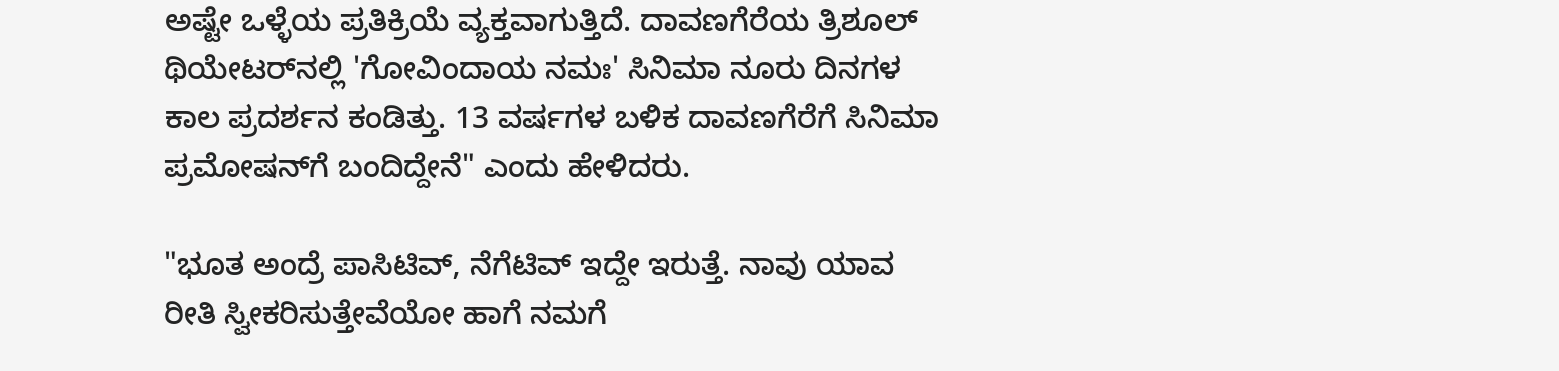ಅಷ್ಟೇ ಒಳ್ಳೆಯ ಪ್ರತಿಕ್ರಿಯೆ ವ್ಯಕ್ತವಾಗುತ್ತಿದೆ. ದಾವಣಗೆರೆಯ ತ್ರಿಶೂಲ್ ಥಿಯೇಟರ್‌ನಲ್ಲಿ 'ಗೋವಿಂದಾಯ ನಮಃ' ಸಿನಿಮಾ ನೂರು ದಿನಗಳ ಕಾಲ ಪ್ರದರ್ಶನ ಕಂಡಿತ್ತು. 13 ವರ್ಷಗಳ ಬಳಿಕ ದಾವಣಗೆರೆಗೆ ಸಿನಿಮಾ ಪ್ರಮೋಷನ್‌ಗೆ ಬಂದಿದ್ದೇನೆ" ಎಂದು ಹೇಳಿದರು.

"ಭೂತ ಅಂದ್ರೆ ಪಾಸಿಟಿವ್, ನೆಗೆಟಿವ್ ಇದ್ದೇ ಇರುತ್ತೆ. ನಾವು ಯಾವ ರೀತಿ ಸ್ವೀಕರಿಸುತ್ತೇವೆಯೋ ಹಾಗೆ ನಮಗೆ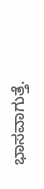ಭಾಸವಾಗುತ್ತೆ.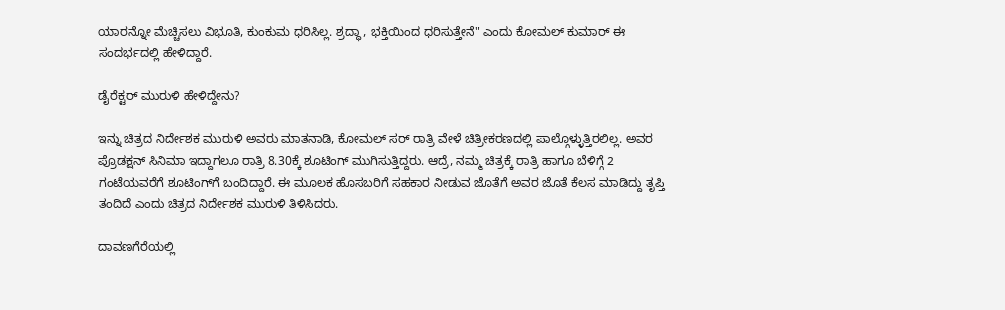ಯಾರನ್ನೋ ಮೆಚ್ಚಿಸಲು ವಿಭೂತಿ, ಕುಂಕುಮ ಧರಿಸಿಲ್ಲ. ಶ್ರದ್ಧಾ, ಭಕ್ತಿಯಿಂದ ಧರಿಸುತ್ತೇನೆ" ಎಂದು ಕೋಮಲ್ ಕುಮಾರ್ ಈ ಸಂದರ್ಭದಲ್ಲಿ ಹೇಳಿದ್ದಾರೆ.

ಡೈರೆಕ್ಟರ್ ಮುರುಳಿ ಹೇಳಿದ್ದೇನು?

ಇನ್ನು ಚಿತ್ರದ ನಿರ್ದೇಶಕ ಮುರುಳಿ ಅವರು ಮಾತನಾಡಿ, ಕೋಮಲ್ ಸರ್ ರಾತ್ರಿ ವೇಳೆ ಚಿತ್ರೀಕರಣದಲ್ಲಿ ಪಾಲ್ಗೊಳ್ಳುತ್ತಿರಲಿಲ್ಲ. ಅವರ ಪ್ರೊಡಕ್ಷನ್ ಸಿನಿಮಾ ಇದ್ದಾಗಲೂ ರಾತ್ರಿ 8.30ಕ್ಕೆ ಶೂಟಿಂಗ್ ಮುಗಿಸುತ್ತಿದ್ದರು. ಆದ್ರೆ, ನಮ್ಮ ಚಿತ್ರಕ್ಕೆ ರಾತ್ರಿ ಹಾಗೂ ಬೆಳಿಗ್ಗೆ 2 ಗಂಟೆಯವರೆಗೆ ಶೂಟಿಂಗ್‌ಗೆ ಬಂದಿದ್ದಾರೆ. ಈ ಮೂಲಕ ಹೊಸಬರಿಗೆ ಸಹಕಾರ ನೀಡುವ ಜೊತೆಗೆ ಅವರ ಜೊತೆ ಕೆಲಸ ಮಾಡಿದ್ದು ತೃಪ್ತಿ ತಂದಿದೆ ಎಂದು ಚಿತ್ರದ ನಿರ್ದೇಶಕ ಮುರುಳಿ ತಿಳಿಸಿದರು.

ದಾವಣಗೆರೆಯಲ್ಲಿ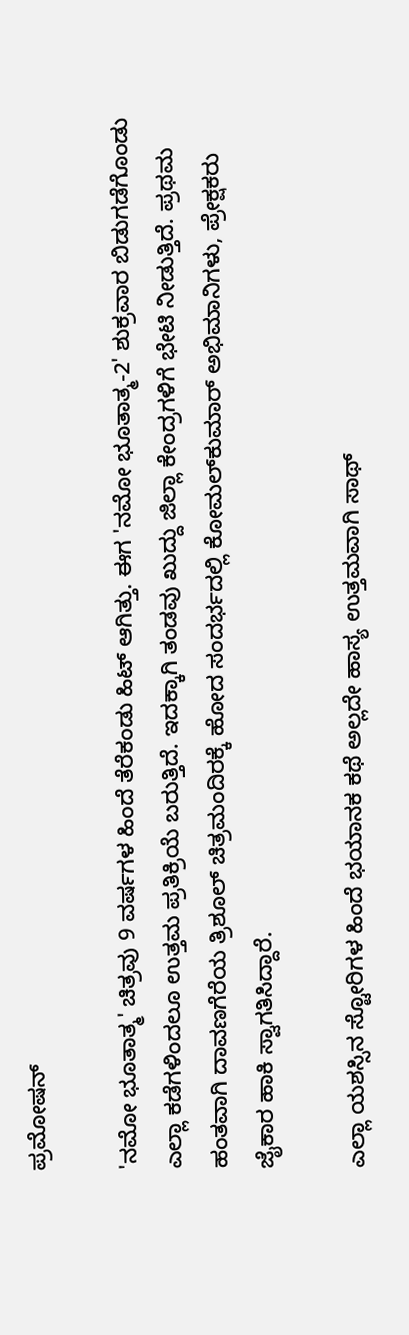ಪ್ರಮೋಷನ್

'ನಮೋ ಭೂತಾತ್ಮ' ಚಿತ್ರವು 9 ವರ್ಷಗಳ ಹಿಂದೆ ತೆರೆಕಂಡು ಹಿಟ್ ಆಗಿತ್ತು. ಈಗ 'ನಮೋ ಭೂತಾತ್ಮ-2' ಶುಕ್ರವಾರ ಬಿಡುಗಡೆಗೊಂಡು ಎಲ್ಲಾ ಕಡೆಗಳಿಂದಲೂ ಉತ್ತಮ ಪ್ರತಿಕ್ರಿಯೆ ಬರುತ್ತಿದೆ. ಇದಕ್ಕಾಗಿ ತಂಡವು ಖುದ್ದು ಜಿಲ್ಲಾ ಕೇಂದ್ರಗಳಿಗೆ ಭೇಟಿ ನೀಡುತ್ತಿದೆ. ಪ್ರಥಮ ಹಂತವಾಗಿ ದಾವಣಗೆರೆಯ ತ್ರಿಶೂಲ್ ಚಿತ್ರಮಂದಿರಕ್ಕೆ ಹೋದ ಸಂದರ್ಭದಲ್ಲಿ ಕೋಮಲ್‌ಕುಮಾರ್ ಅಭಿಮಾನಿಗಳು, ಪ್ರೇಕ್ಷಕರು ಜೈಕಾರ ಹಾಕಿ ಸ್ವಾಗತಿಸಿದ್ದಾರೆ.

ಎಲ್ಲಾ ಯಶಸ್ಸಿನ ಸ್ಟೋರಿಗಳ ಹಿಂದೆ ಭಯಾನಕ ಕಥೆ ಅಲ್ಲದೇ ಹಾಸ್ಯ ಉತ್ತಮವಾಗಿ ಸಾಥ್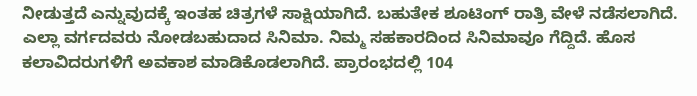ನೀಡುತ್ತದೆ ಎನ್ನುವುದಕ್ಕೆ ಇಂತಹ ಚಿತ್ರಗಳೆ ಸಾಕ್ಷಿಯಾಗಿದೆ. ಬಹುತೇಕ ಶೂಟಿಂಗ್ ರಾತ್ರಿ ವೇಳೆ ನಡೆಸಲಾಗಿದೆ. ಎಲ್ಲಾ ವರ್ಗದವರು ನೋಡಬಹುದಾದ ಸಿನಿಮಾ. ನಿಮ್ಮ ಸಹಕಾರದಿಂದ ಸಿನಿಮಾವೂ ಗೆದ್ದಿದೆ. ಹೊಸ ಕಲಾವಿದರುಗಳಿಗೆ ಅವಕಾಶ ಮಾಡಿಕೊಡಲಾಗಿದೆ. ಪ್ರಾರಂಭದಲ್ಲಿ 104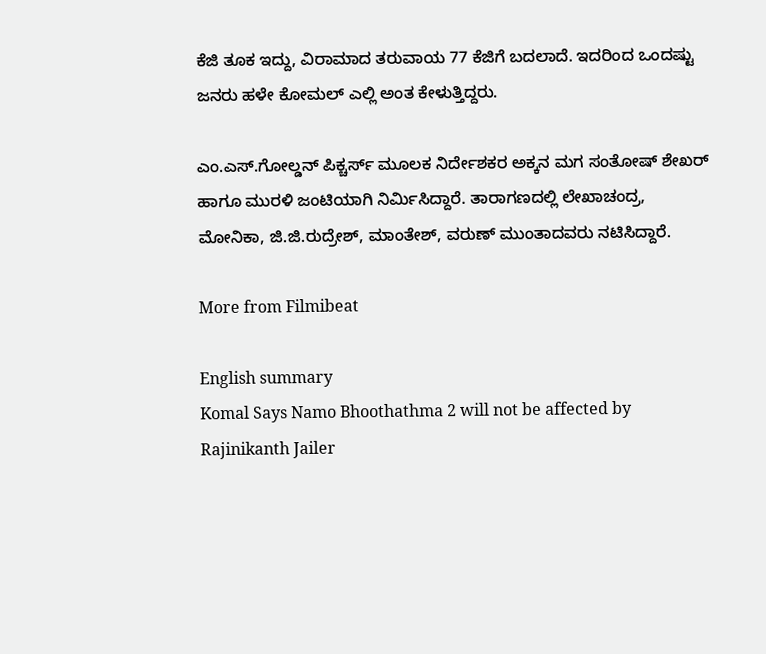ಕೆಜಿ ತೂಕ ಇದ್ದು, ವಿರಾಮಾದ ತರುವಾಯ 77 ಕೆಜಿಗೆ ಬದಲಾದೆ. ಇದರಿಂದ ಒಂದಷ್ಟು ಜನರು ಹಳೇ ಕೋಮಲ್ ಎಲ್ಲಿ ಅಂತ ಕೇಳುತ್ತಿದ್ದರು.

ಎಂ.ಎಸ್.ಗೋಲ್ಡನ್ ಪಿಕ್ಚರ್ಸ್ ಮೂಲಕ ನಿರ್ದೇಶಕರ ಅಕ್ಕನ ಮಗ ಸಂತೋಷ್‌ ಶೇಖರ್ ಹಾಗೂ ಮುರಳಿ ಜಂಟಿಯಾಗಿ ನಿರ್ಮಿಸಿದ್ದಾರೆ. ತಾರಾಗಣದಲ್ಲಿ ಲೇಖಾಚಂದ್ರ, ಮೋನಿಕಾ, ಜಿ.ಜಿ.ರುದ್ರೇಶ್, ಮಾಂತೇಶ್, ವರುಣ್ ಮುಂತಾದವರು ನಟಿಸಿದ್ದಾರೆ.

More from Filmibeat

English summary
Komal Says Namo Bhoothathma 2 will not be affected by Rajinikanth Jailer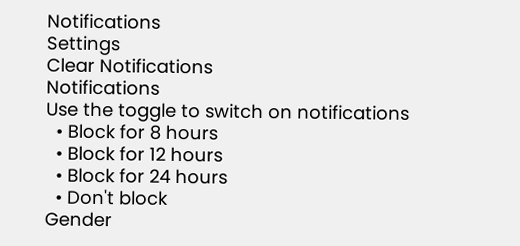Notifications
Settings
Clear Notifications
Notifications
Use the toggle to switch on notifications
  • Block for 8 hours
  • Block for 12 hours
  • Block for 24 hours
  • Don't block
Gender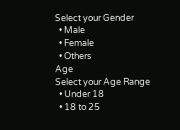Select your Gender
  • Male
  • Female
  • Others
Age
Select your Age Range
  • Under 18
  • 18 to 25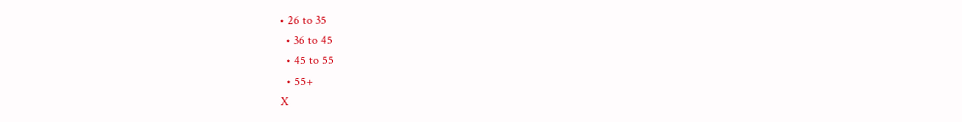• 26 to 35
  • 36 to 45
  • 45 to 55
  • 55+
X